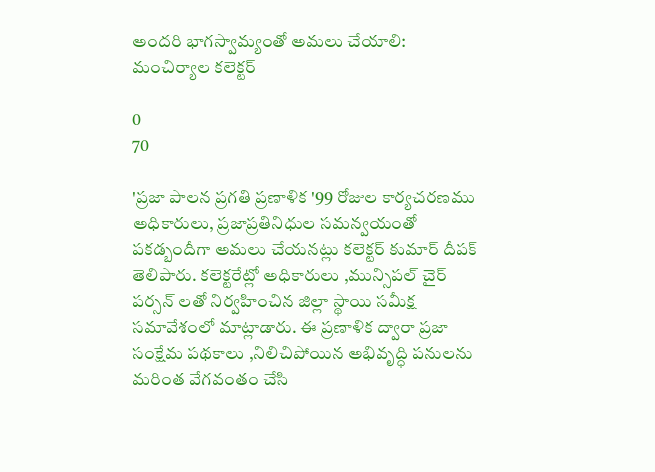అందరి భాగస్వామ్యంతో అమలు చేయాలి: మంచిర్యాల కలెక్టర్

0
70

'ప్రజా పాలన ప్రగతి ప్రణాళిక '99 రోజుల కార్యచరణము అధికారులు, ప్రజాప్రతినిధుల సమన్వయంతో పకడ్బందీగా అమలు చేయనట్లు కలెక్టర్ కుమార్ దీపక్ తెలిపారు. కలెక్టరేట్లో అధికారులు ,మున్సిపల్ చైర్ పర్సన్ లతో నిర్వహించిన జిల్లా స్థాయి సమీక్ష సమావేశంలో మాట్లాడారు. ఈ ప్రణాళిక ద్వారా ప్రజా సంక్షేమ పథకాలు ,నిలిచిపోయిన అభివృద్ధి పనులను మరింత వేగవంతం చేసి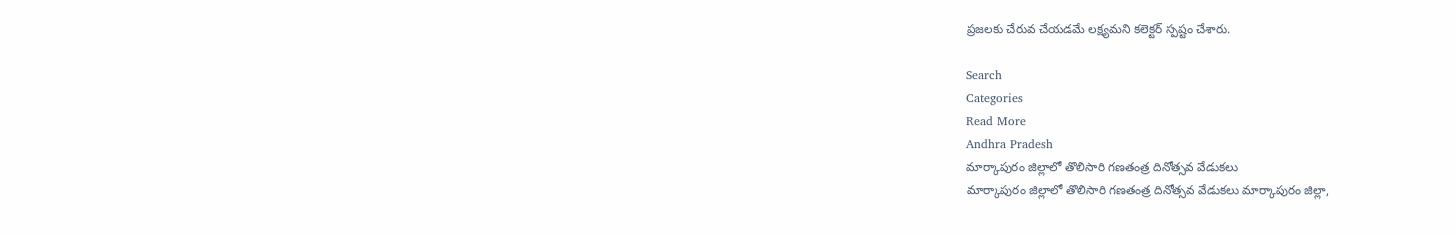ప్రజలకు చేరువ చేయడమే లక్ష్యమని కలెక్టర్ స్పష్టం చేశారు.

Search
Categories
Read More
Andhra Pradesh
మార్కాపురం జిల్లాలో తొలిసారి గణతంత్ర దినోత్సవ వేడుకలు
మార్కాపురం జిల్లాలో తొలిసారి గణతంత్ర దినోత్సవ వేడుకలు మార్కాపురం జిల్లా,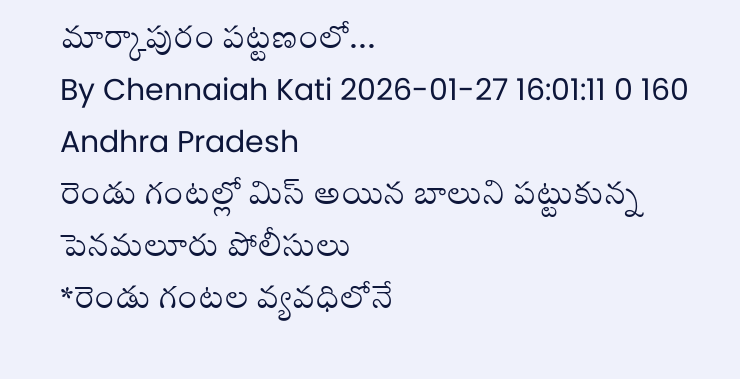మార్కాపురం పట్టణంలో...
By Chennaiah Kati 2026-01-27 16:01:11 0 160
Andhra Pradesh
రెండు గంటల్లో మిస్ అయిన బాలుని పట్టుకున్న పెనమలూరు పోలీసులు
*రెండు గంటల వ్యవధిలోనే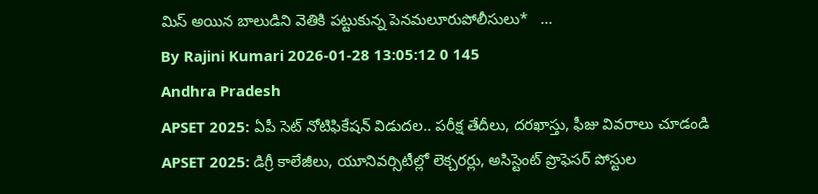మిస్ అయిన బాలుడిని వెతికి పట్టుకున్న పెనమలూరుపోలీసులు*   ...
By Rajini Kumari 2026-01-28 13:05:12 0 145
Andhra Pradesh
APSET 2025: ఏపీ సెట్ నోటిఫికేషన్ విడుదల.. పరీక్ష తేదీలు, దరఖాస్తు, ఫీజు వివరాలు చూడండి
APSET 2025: డిగ్రీ కాలేజీలు, యూనివర్సిటీల్లో లెక్చరర్లు, అసిస్టెంట్ ప్రొఫెసర్ పోస్టుల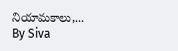నియామకాలు,...
By Siva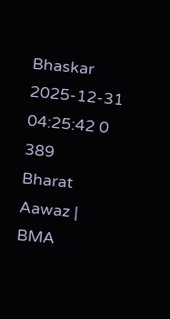Bhaskar 2025-12-31 04:25:42 0 389
Bharat Aawaz | BMA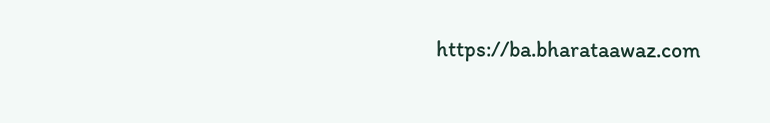https://ba.bharataawaz.com